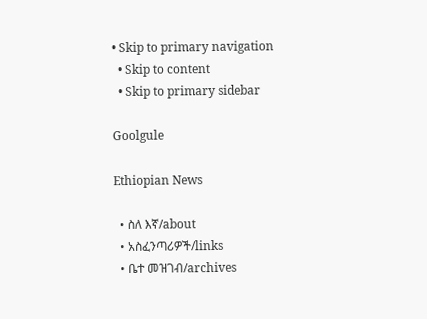• Skip to primary navigation
  • Skip to content
  • Skip to primary sidebar

Goolgule

Ethiopian News

  • ስለ እኛ/about
  • አስፈንጣሪዎች/links
  • ቤተ መዝገብ/archives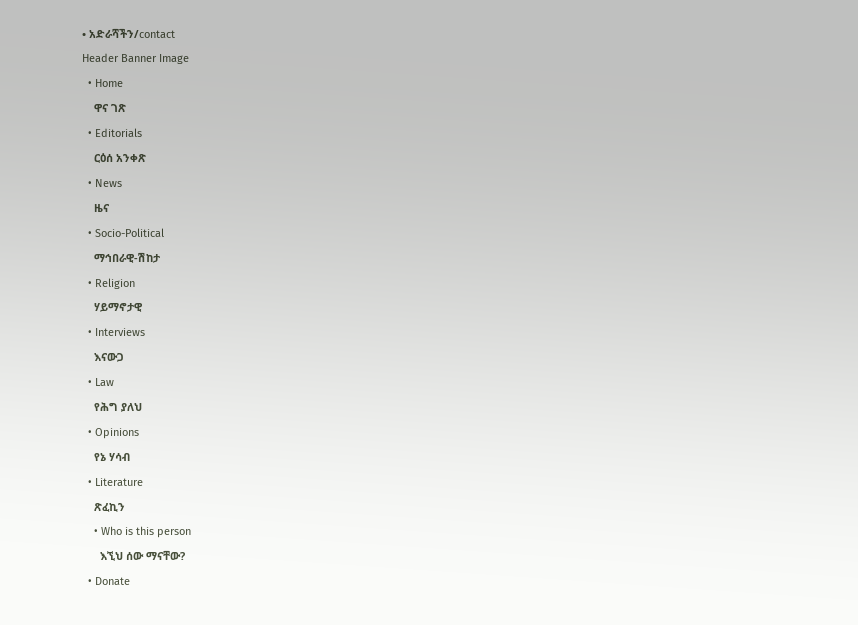• አድራሻችን/contact
Header Banner Image
  • Home
    ዋና ገጽ
  • Editorials
    ርዕሰ አንቀጽ
  • News
    ዜና
  • Socio-Political
    ማኅበራዊ-ሽከታ
  • Religion
    ሃይማኖታዊ
  • Interviews
    እናውጋ
  • Law
    የሕግ ያለህ
  • Opinions
    የኔ ሃሳብ
  • Literature
    ጽፈኪን
    • Who is this person
      እኚህ ሰው ማናቸው?
  • Donate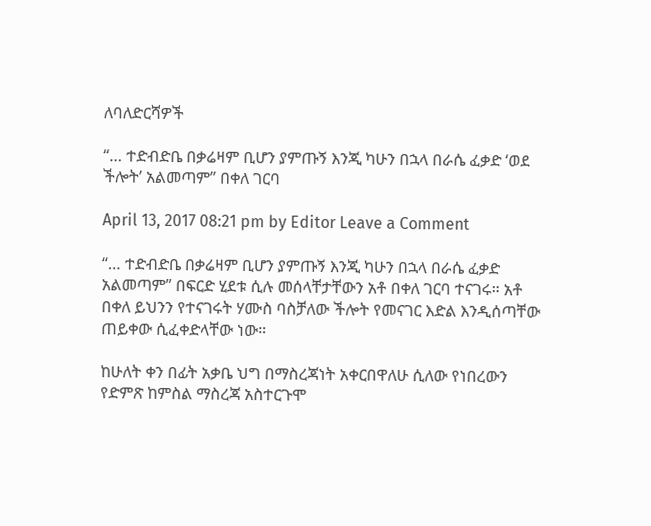ለባለድርሻዎች

“… ተድብድቤ በቃሬዛም ቢሆን ያምጡኝ እንጂ ካሁን በኋላ በራሴ ፈቃድ ‘ወደ ችሎት’ አልመጣም” በቀለ ገርባ

April 13, 2017 08:21 pm by Editor Leave a Comment

“… ተድብድቤ በቃሬዛም ቢሆን ያምጡኝ እንጂ ካሁን በኋላ በራሴ ፈቃድ አልመጣም” በፍርድ ሂደቱ ሲሉ መሰላቸታቸውን አቶ በቀለ ገርባ ተናገሩ። አቶ በቀለ ይህንን የተናገሩት ሃሙስ ባስቻለው ችሎት የመናገር እድል እንዲሰጣቸው ጠይቀው ሲፈቀድላቸው ነው።

ከሁለት ቀን በፊት አቃቤ ህግ በማስረጃነት አቀርበዋለሁ ሲለው የነበረውን የድምጽ ከምስል ማስረጃ አስተርጉሞ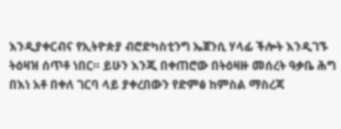እንዲያቀርብና የኢትዮጵያ ብሮድካስቲንግ ኤጀንሲ ሃላፊ ችሎት እንዲገኙ ትዕዛዝ ሰጥቶ ነበር። ይሁን እንጂ በቀጠሮው በትዕዛዙ መሰረት ዓቃቤ ሕግ በእነ አቶ በቀለ ገርባ ላይ ያቀረበውን የድምፅ ከምስል ማስረጃ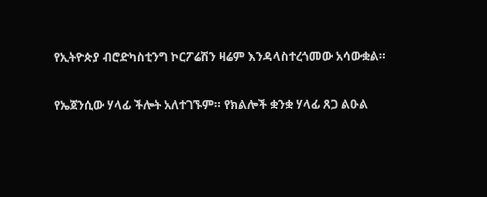የኢትዮጵያ ብሮድካስቲንግ ኮርፖሬሽን ዛሬም እንዳላስተረጎመው አሳውቋል።

የኤጀንሲው ሃላፊ ችሎት አለተገኙም። የክልሎች ቋንቋ ሃላፊ ጸጋ ልዑል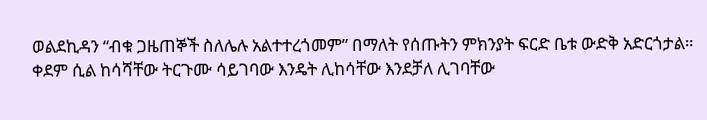ወልደኪዳን “ብቁ ጋዜጠኞች ስለሌሉ አልተተረጎመም” በማለት የሰጡትን ምክንያት ፍርድ ቤቱ ውድቅ አድርጎታል። ቀደም ሲል ከሳሻቸው ትርጉሙ ሳይገባው እንዴት ሊከሳቸው እንደቻለ ሊገባቸው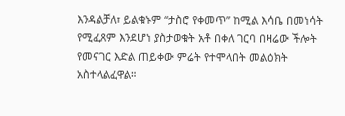እንዳልቻለ፣ ይልቁኑም “ታስሮ የቀመጥ” ከሚል እሳቤ በመነሳት የሚፈጸም እንደሆነ ያስታወቁት አቶ በቀለ ገርባ በዛሬው ችሎት የመናገር እድል ጠይቀው ምሬት የተሞላበት መልዕክት አስተላልፈዋል።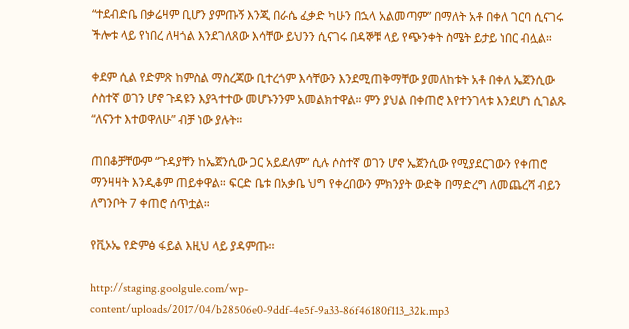“ተደብድቤ በቃሬዛም ቢሆን ያምጡኝ እንጂ በራሴ ፈቃድ ካሁን በኋላ አልመጣም” በማለት አቶ በቀለ ገርባ ሲናገሩ ችሎቱ ላይ የነበረ ለዛጎል እንደገለጸው እሳቸው ይህንን ሲናገሩ በዳኞቹ ላይ የጭንቀት ስሜት ይታይ ነበር ብሏል።

ቀደም ሲል የድምጽ ከምስል ማስረጃው ቢተረጎም እሳቸውን እንደሚጠቅማቸው ያመለከቱት አቶ በቀለ ኤጀንሲው ሶስተኛ ወገን ሆኖ ጉዳዩን እያጓተተው መሆኑንንም አመልክተዋል። ምን ያህል በቀጠሮ እየተንገላቱ እንደሆነ ሲገልጹ “ለናንተ እተወዋለሁ” ብቻ ነው ያሉት።

ጠበቆቻቸውም “ጉዳያቸን ከኤጀንሲው ጋር አይደለም” ሲሉ ሶስተኛ ወገን ሆኖ ኤጀንሲው የሚያደርገውን የቀጠሮ ማንዛዛት እንዲቆም ጠይቀዋል። ፍርድ ቤቱ በአቃቤ ህግ የቀረበውን ምክንያት ውድቅ በማድረግ ለመጨረሻ ብይን ለግንቦት 7 ቀጠሮ ሰጥቷል።

የቪኦኤ የድምፅ ፋይል እዚህ ላይ ያዳምጡ፡፡

http://staging.goolgule.com/wp-content/uploads/2017/04/b28506e0-9ddf-4e5f-9a33-86f46180f113_32k.mp3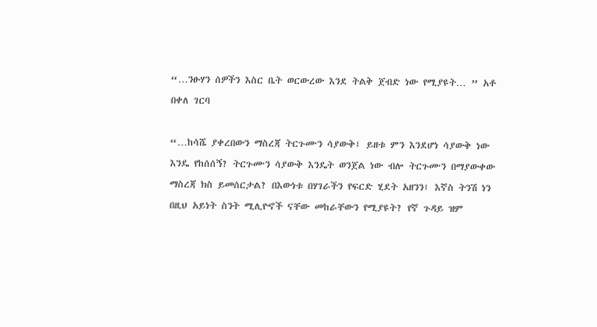“…ንፁሃን ሰዎችን እስር ቤት ወርውረው እንደ ትልቅ ጀብድ ነው የሚያዩት… ” አቶ በቀለ ገርባ

“…ከሳሼ ያቀረበውን ማስረጃ ትርጉሙን ሳያውቅ፤ ይዘቱ ምን እንደሆነ ሳያውቅ ነው እንዴ የከሰሰኝ? ትርጉሙን ሳያውቅ እንዴት ወንጀል ነው ብሎ ትርጉሙን በማያውቀው ማስረጃ ክስ ይመሰርታል? በእውነቱ በሃገራችን የፍርድ ሂደት አዘንን፤ እኛስ ትንሽ ነን በዚህ አይነት ስንት ሚሊዮኖች ናቸው መከራቸውን የሚያዩት? የኛ ጉዳይ ዝም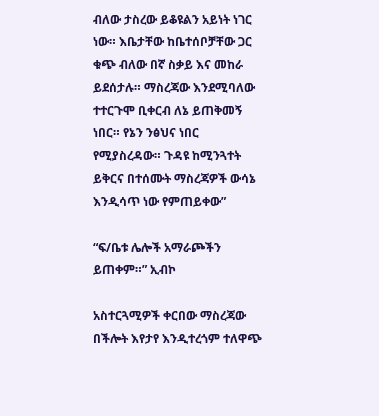ብለው ታስረው ይቆዩልን አይነት ነገር ነው። እቤታቸው ከቤተሰቦቻቸው ጋር ቁጭ ብለው በኛ ስቃይ እና መከራ ይደሰታሉ። ማስረጃው እንደሚባለው ተተርጉሞ ቢቀርብ ለኔ ይጠቅመኝ ነበር። የኔን ንፅህና ነበር የሚያስረዳው። ጉዳዩ ከሚንጓተት ይቅርና በተሰሙት ማስረጃዎች ውሳኔ እንዲሳጥ ነው የምጠይቀው”

“ፍ/ቤቱ ሌሎች አማራጮችን ይጠቀም።” ኢብኮ

አስተርጓሚዎች ቀርበው ማስረጃው በችሎት እየታየ እንዲተረጎም ተለዋጭ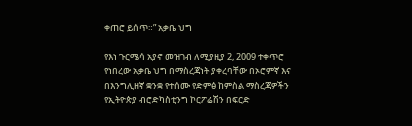ቀጠሮ ይሰጥ።” አቃቤ ህግ

የእነ ጉርሜሳ አያኖ መዝገብ ለሚያዚያ 2, 2009 ተቀጥሮ የነበረው አቃቤ ህግ በማስረጃነት ያቀረባቸው በኦሮምኛ እና በእንግሊዘኛ ቋንቋ የተሰሙ የድምፅ ከምስል ማስረጃዎችን የኢትዮጵያ ብሮድካስቲንግ ኮርፖሬሽን በፍርድ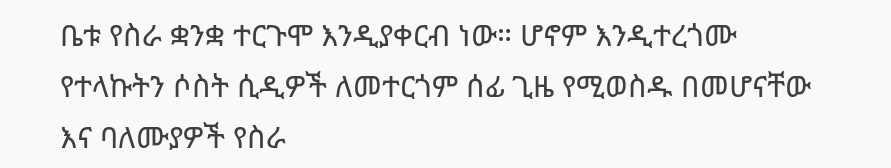ቤቱ የስራ ቋንቋ ተርጉሞ እንዲያቀርብ ነው። ሆኖም እንዲተረጎሙ የተላኩትን ሶስት ሲዲዎች ለመተርጎም ሰፊ ጊዜ የሚወስዱ በመሆናቸው እና ባለሙያዎች የስራ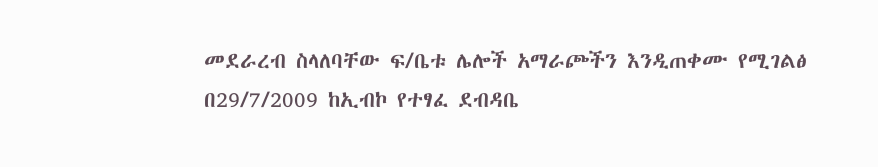መደራረብ ስላለባቸው ፍ/ቤቱ ሌሎች አማራጮችን እንዲጠቀሙ የሚገልፅ በ29/7/2009 ከኢብኮ የተፃፈ ደብዳቤ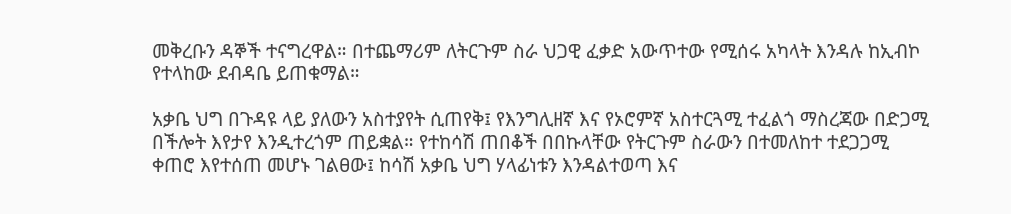መቅረቡን ዳኞች ተናግረዋል። በተጨማሪም ለትርጉም ስራ ህጋዊ ፈቃድ አውጥተው የሚሰሩ አካላት እንዳሉ ከኢብኮ የተላከው ደብዳቤ ይጠቁማል።

አቃቤ ህግ በጉዳዩ ላይ ያለውን አስተያየት ሲጠየቅ፤ የእንግሊዘኛ እና የኦሮምኛ አስተርጓሚ ተፈልጎ ማስረጃው በድጋሚ በችሎት እየታየ እንዲተረጎም ጠይቋል። የተከሳሽ ጠበቆች በበኩላቸው የትርጉም ስራውን በተመለከተ ተደጋጋሚ ቀጠሮ እየተሰጠ መሆኑ ገልፀው፤ ከሳሽ አቃቤ ህግ ሃላፊነቱን እንዳልተወጣ እና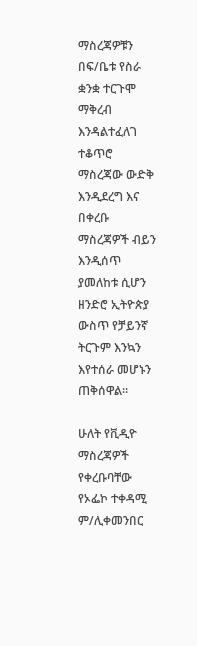ማስረጃዎቹን በፍ/ቤቱ የስራ ቋንቋ ተርጉሞ ማቅረብ እንዳልተፈለገ ተቆጥሮ ማስረጃው ውድቅ እንዲደረግ እና በቀረቡ ማስረጃዎች ብይን እንዲሰጥ ያመለከቱ ሲሆን ዘንድሮ ኢትዮጵያ ውስጥ የቻይንኛ ትርጉም እንኳን እየተሰራ መሆኑን ጠቅሰዋል።

ሁለት የቪዲዮ ማስረጃዎች የቀረቡባቸው የኦፌኮ ተቀዳሚ ም/ሊቀመንበር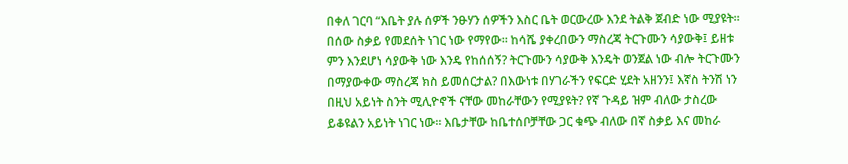በቀለ ገርባ “እቤት ያሉ ሰዎች ንፁሃን ሰዎችን እስር ቤት ወርውረው እንደ ትልቅ ጀብድ ነው ሚያዩት። በሰው ስቃይ የመደሰት ነገር ነው የማየው። ከሳሼ ያቀረበውን ማስረጃ ትርጉሙን ሳያውቅ፤ ይዘቱ ምን እንደሆነ ሳያውቅ ነው እንዴ የከሰሰኝ? ትርጉሙን ሳያውቅ እንዴት ወንጀል ነው ብሎ ትርጉሙን በማያውቀው ማስረጃ ክስ ይመሰርታል? በእውነቱ በሃገራችን የፍርድ ሂደት አዘንን፤ እኛስ ትንሽ ነን በዚህ አይነት ስንት ሚሊዮኖች ናቸው መከራቸውን የሚያዩት? የኛ ጉዳይ ዝም ብለው ታስረው ይቆዩልን አይነት ነገር ነው። እቤታቸው ከቤተሰቦቻቸው ጋር ቁጭ ብለው በኛ ስቃይ እና መከራ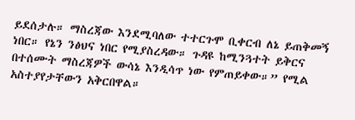ይደሰታሉ። ማስረጃው እንደሚባለው ተተርጉሞ ቢቀርብ ለኔ ይጠቅመኝ ነበር። የኔን ንፅህና ነበር የሚያስረዳው። ጉዳዩ ከሚንጓተት ይቅርና በተሰሙት ማስረጃዎች ውሳኔ እንዲሳጥ ነው የምጠይቀው።” የሚል አስተያየታቸውን አቅርበዋል።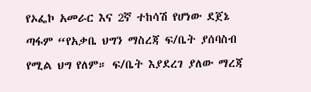የኦፌኮ አመራር እና 2ኛ ተከሳሽ የሆነው ደጀኔ ጣፋም “የአቃቤ ህግን ማስረጃ ፍ/ቤት ያሰባስብ የሚል ህግ የለም። ፍ/ቤት እያደረገ ያለው ማረጃ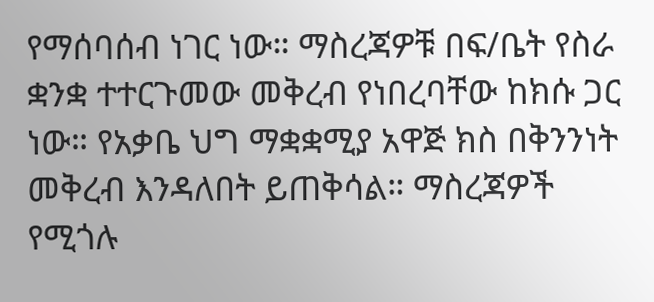የማሰባሰብ ነገር ነው። ማስረጃዎቹ በፍ/ቤት የስራ ቋንቋ ተተርጉመው መቅረብ የነበረባቸው ከክሱ ጋር ነው። የአቃቤ ህግ ማቋቋሚያ አዋጅ ክስ በቅንንነት መቅረብ እንዳለበት ይጠቅሳል። ማስረጃዎች የሚጎሉ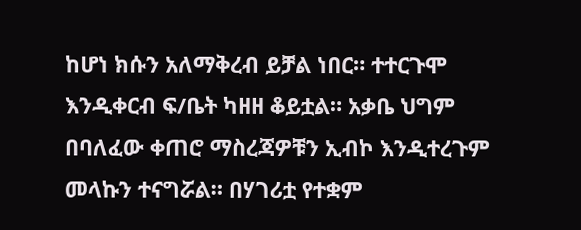ከሆነ ክሱን አለማቅረብ ይቻል ነበር። ተተርጉሞ እንዲቀርብ ፍ/ቤት ካዘዘ ቆይቷል። አቃቤ ህግም በባለፈው ቀጠሮ ማስረጃዎቹን ኢብኮ እንዲተረጉም መላኩን ተናግሯል። በሃገሪቷ የተቋም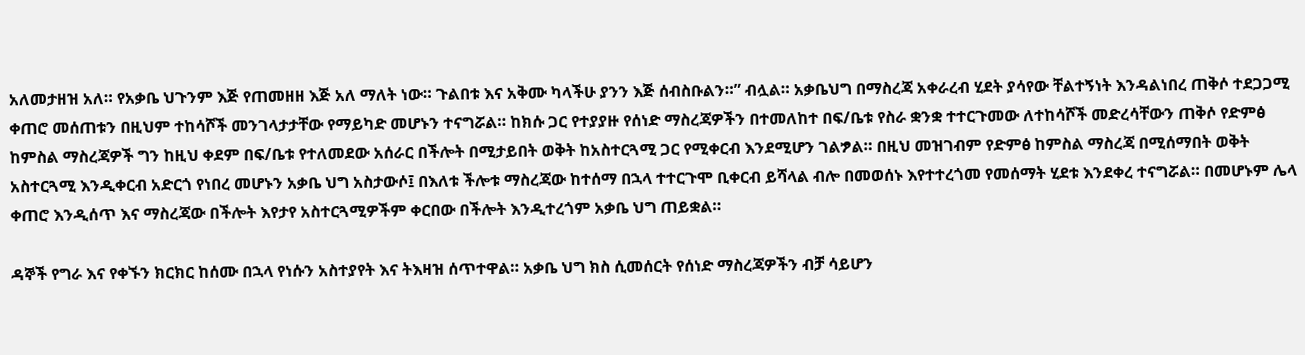አለመታዘዝ አለ። የአቃቤ ህጉንም እጅ የጠመዘዘ እጅ አለ ማለት ነው። ጉልበቱ እና አቅሙ ካላችሁ ያንን እጅ ሰብስቡልን።” ብሏል። አቃቤህግ በማስረጃ አቀራረብ ሂደት ያሳየው ቸልተኝነት እንዳልነበረ ጠቅሶ ተደጋጋሚ ቀጠሮ መሰጠቱን በዚህም ተከሳሾች መንገላታታቸው የማይካድ መሆኑን ተናግሯል። ከክሱ ጋር የተያያዙ የሰነድ ማስረጃዎችን በተመለከተ በፍ/ቤቱ የስራ ቋንቋ ተተርጉመው ለተከሳሾች መድረሳቸውን ጠቅሶ የድምፅ ከምስል ማስረጃዎች ግን ከዚህ ቀደም በፍ/ቤቱ የተለመደው አሰራር በችሎት በሚታይበት ወቅት ከአስተርጓሚ ጋር የሚቀርብ እንደሚሆን ገልፇል። በዚህ መዝገብም የድምፅ ከምስል ማስረጃ በሚሰማበት ወቅት አስተርጓሚ እንዲቀርብ አድርጎ የነበረ መሆኑን አቃቤ ህግ አስታውሶ፤ በእለቱ ችሎቱ ማስረጃው ከተሰማ በኋላ ተተርጉሞ ቢቀርብ ይሻላል ብሎ በመወሰኑ እየተተረጎመ የመሰማት ሂደቱ እንደቀረ ተናግሯል። በመሆኑም ሌላ ቀጠሮ እንዲሰጥ እና ማስረጃው በችሎት እየታየ አስተርጓሚዎችም ቀርበው በችሎት እንዲተረጎም አቃቤ ህግ ጠይቋል።

ዳኞች የግራ እና የቀኙን ክርክር ከሰሙ በኋላ የነሱን አስተያየት እና ትእዛዝ ሰጥተዋል። አቃቤ ህግ ክስ ሲመሰርት የሰነድ ማስረጃዎችን ብቻ ሳይሆን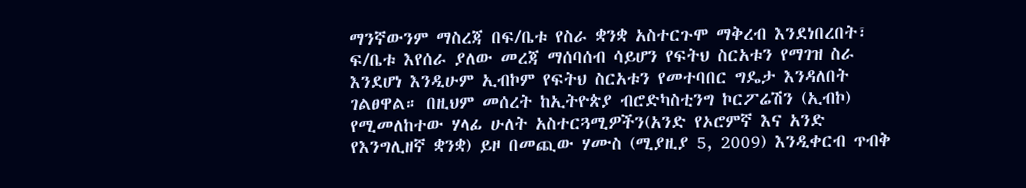ማንኛውንም ማስረጃ በፍ/ቤቱ የስራ ቋንቋ አስተርጉሞ ማቅረብ እንደነበረበት፣ ፍ/ቤቱ እየሰራ ያለው መረጃ ማሰባሰብ ሳይሆን የፍትህ ስርአቱን የማገዝ ስራ እንደሆነ እንዲሁም ኢብኮም የፍትህ ስርአቱን የመተባበር ግዴታ እንዳለበት ገልፀዋል። በዚህም መሰረት ከኢትዮጵያ ብሮድካስቲንግ ኮርፖሬሽን (ኢብኮ) የሚመለከተው ሃላፊ ሁለት አስተርጓሚዎችን(አንድ የኦሮምኛ እና አንድ የእንግሊዘኛ ቋንቋ) ይዞ በመጪው ሃሙስ (ሚያዚያ 5, 2009) እንዲቀርብ ጥብቅ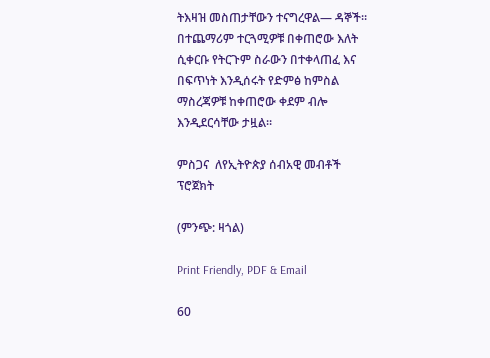ትእዛዝ መስጠታቸውን ተናግረዋል— ዳኞች። በተጨማሪም ተርጓሚዎቹ በቀጠሮው እለት ሲቀርቡ የትርጉም ስራውን በተቀላጠፈ እና በፍጥነት እንዲሰሩት የድምፅ ከምስል ማስረጃዎቹ ከቀጠሮው ቀደም ብሎ እንዲደርሳቸው ታዟል።

ምስጋና  ለየኢትዮጵያ ሰብአዊ መብቶች ፕሮጀክት

(ምንጭ: ዛጎል)

Print Friendly, PDF & Email

60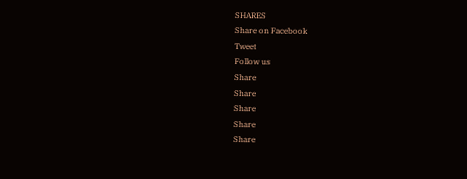SHARES
Share on Facebook
Tweet
Follow us
Share
Share
Share
Share
Share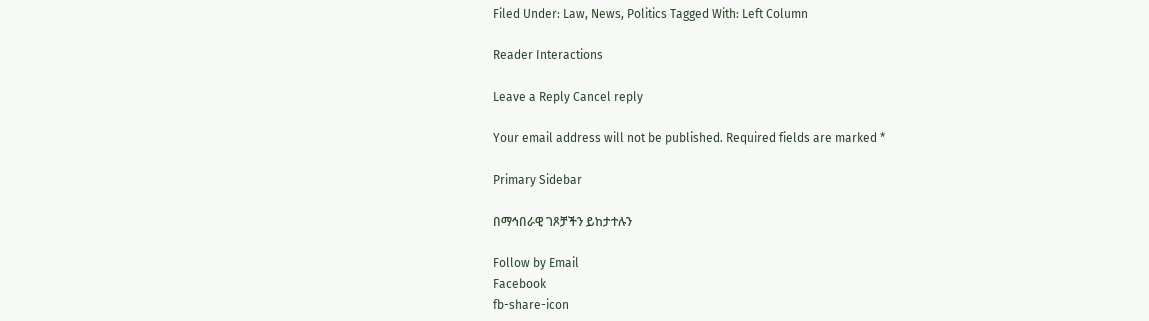Filed Under: Law, News, Politics Tagged With: Left Column

Reader Interactions

Leave a Reply Cancel reply

Your email address will not be published. Required fields are marked *

Primary Sidebar

በማኅበራዊ ገጾቻችን ይከታተሉን

Follow by Email
Facebook
fb-share-icon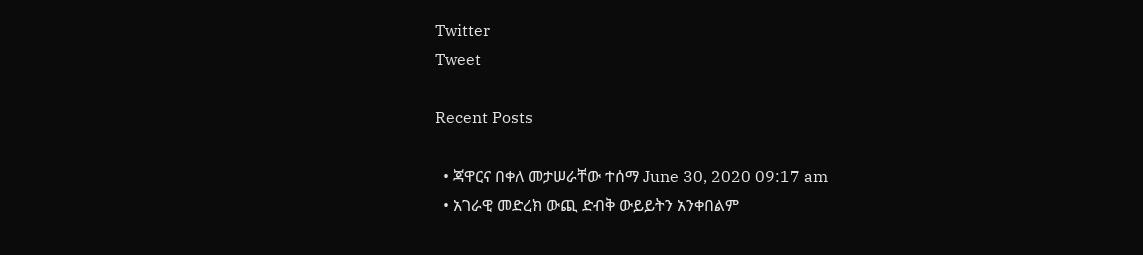Twitter
Tweet

Recent Posts

  • ጃዋርና በቀለ መታሠራቸው ተሰማ June 30, 2020 09:17 am
  • አገራዊ መድረክ ውጪ ድብቅ ውይይትን አንቀበልም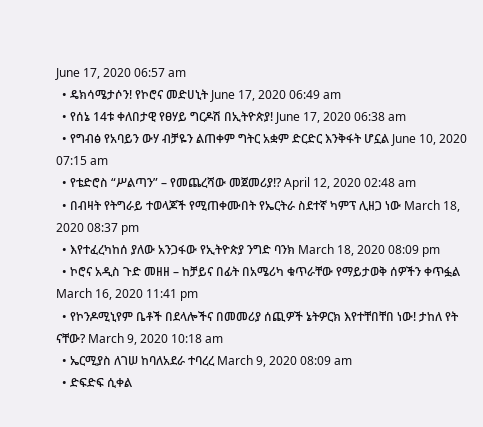June 17, 2020 06:57 am
  • ዴክሳሜታሶን! የኮሮና መድሀኒት June 17, 2020 06:49 am
  • የሰኔ 14ቱ ቀለበታዊ የፀሃይ ግርዶሽ በኢትዮጵያ! June 17, 2020 06:38 am
  • የግብፅ የአባይን ውሃ ብቻዬን ልጠቀም ግትር አቋም ድርድር እንቅፋት ሆኗል June 10, 2020 07:15 am
  • የቴድሮስ “ሥልጣን” – የመጨረሻው መጀመሪያ!? April 12, 2020 02:48 am
  • በብዛት የትግራይ ተወላጆች የሚጠቀሙበት የኤርትራ ስደተኛ ካምፕ ሊዘጋ ነው March 18, 2020 08:37 pm
  • እየተፈረካከሰ ያለው አንጋፋው የኢትዮጵያ ንግድ ባንክ March 18, 2020 08:09 pm
  • ኮሮና አዲስ ጉድ መዘዘ – ከቻይና በፊት በአሜሪካ ቁጥራቸው የማይታወቅ ሰዎችን ቀጥፏል March 16, 2020 11:41 pm
  • የኮንዶሚኒየም ቤቶች በደላሎችና በመመሪያ ሰጪዎች ኔትዎርክ እየተቸበቸበ ነው! ታከለ የት ናቸው? March 9, 2020 10:18 am
  • ኤርሚያስ ለገሠ ከባለአደራ ተባረረ March 9, 2020 08:09 am
  • ድፍድፍ ሲቀል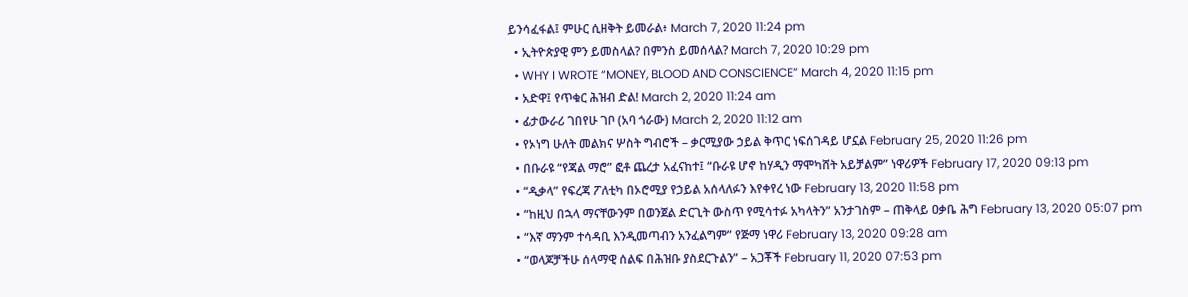ይንሳፈፋል፤ ምሁር ሲዘቅት ይመራል፥ March 7, 2020 11:24 pm
  • ኢትዮጵያዊ ምን ይመስላል? በምንስ ይመሰላል? March 7, 2020 10:29 pm
  • WHY I WROTE “MONEY, BLOOD AND CONSCIENCE” March 4, 2020 11:15 pm
  • አድዋ፤ የጥቁር ሕዝብ ድል! March 2, 2020 11:24 am
  • ፊታውራሪ ገበየሁ ገቦ (አባ ጎራው) March 2, 2020 11:12 am
  • የኦነግ ሁለት መልክና ሦስት ግብሮች – ቃርሚያው ኃይል ቅጥር ነፍሰገዳይ ሆኗል February 25, 2020 11:26 pm
  • በቡራዩ “የጃል ማሮ” ፎቶ ጨረታ አፈናከተ፤ “ቡራዩ ሆኖ ከሃዲን ማሞካሸት አይቻልም” ነዋሪዎች February 17, 2020 09:13 pm
  • “ዲቃላ” የፍረጃ ፖለቲካ በኦሮሚያ የኃይል አሰላለፉን እየቀየረ ነው February 13, 2020 11:58 pm
  • “ከዚህ በኋላ ማናቸውንም በወንጀል ድርጊት ውስጥ የሚሳተፉ አካላትን” አንታገስም – ጠቅላይ ዐቃቤ ሕግ February 13, 2020 05:07 pm
  • “እኛ ማንም ተሳዳቢ እንዲመጣብን አንፈልግም” የጅማ ነዋሪ February 13, 2020 09:28 am
  • “ወላጆቻችሁ ሰላማዊ ሰልፍ በሕዝቡ ያስደርጉልን” – አጋቾች February 11, 2020 07:53 pm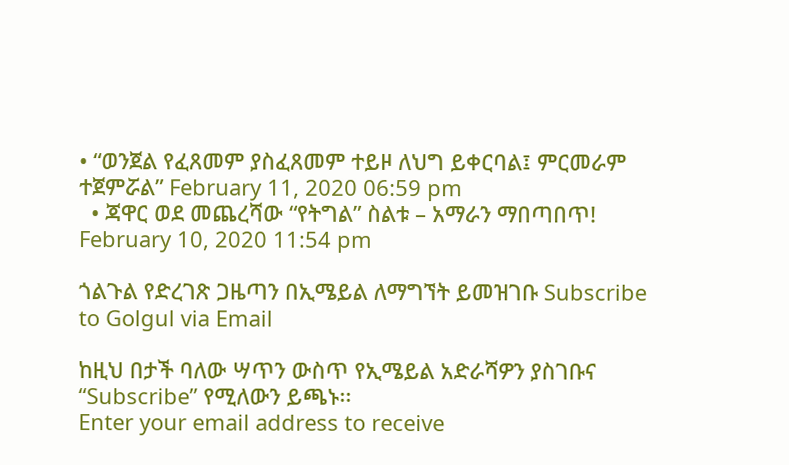• “ወንጀል የፈጸመም ያስፈጸመም ተይዞ ለህግ ይቀርባል፤ ምርመራም ተጀምሯል” February 11, 2020 06:59 pm
  • ጃዋር ወደ መጨረሻው “የትግል” ስልቱ – አማራን ማበጣበጥ! February 10, 2020 11:54 pm

ጎልጉል የድረገጽ ጋዜጣን በኢሜይል ለማግኘት ይመዝገቡ Subscribe to Golgul via Email

ከዚህ በታች ባለው ሣጥን ውስጥ የኢሜይል አድራሻዎን ያስገቡና “Subscribe” የሚለውን ይጫኑ፡፡
Enter your email address to receive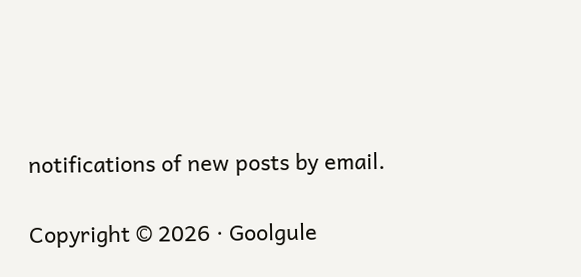notifications of new posts by email.

Copyright © 2026 · Goolgule